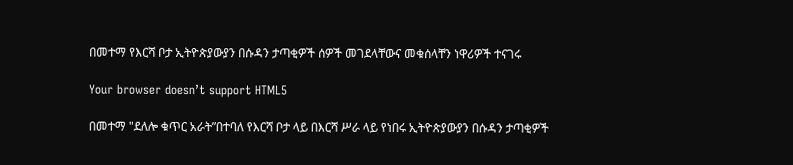በመተማ የእርሻ ቦታ ኢትዮጵያውያን በሱዳን ታጣቂዎች ሰዎች መገደላቸውና መቁሰላቸን ነዋሪዎች ተናገሩ

Your browser doesn’t support HTML5

በመተማ "ደለሎ ቁጥር አራት”በተባለ የእርሻ ቦታ ላይ በእርሻ ሥራ ላይ የነበሩ ኢትዮጵያውያን በሱዳን ታጣቂዎች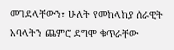መገደላቸውን፣ ሁለት የመከላከያ ሰራዊት አባላትን ጨምሮ ደግሞ ቁጥራቸው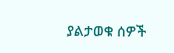ያልታወቁ ሰዎች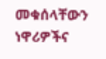መቁሰላቸውን ነዋሪዎችና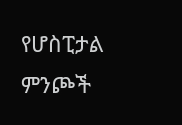የሆስፒታል ምንጮች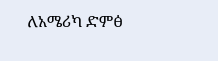ለአሜሪካ ድምፅ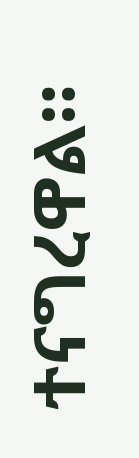ተናግረዋል።